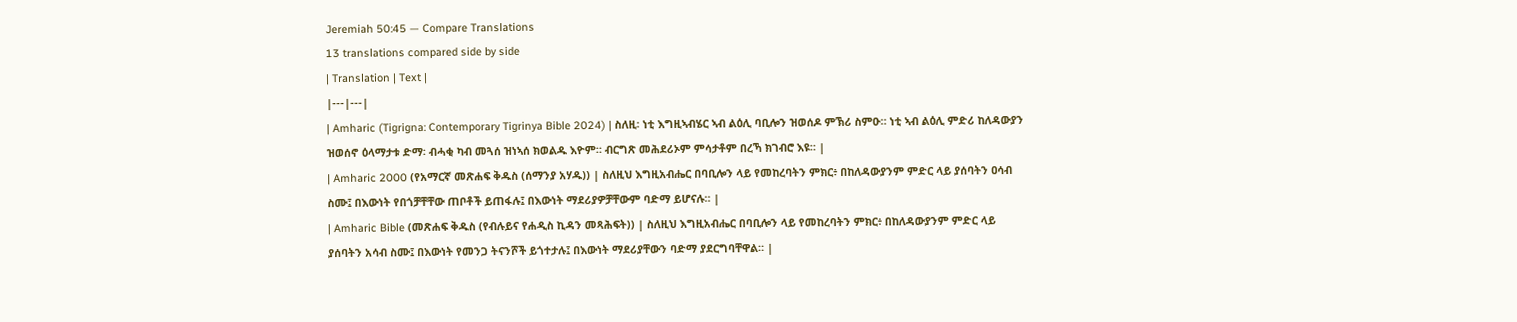Jeremiah 50:45 — Compare Translations
13 translations compared side by side
| Translation | Text |
|---|---|
| Amharic (Tigrigna: Contemporary Tigrinya Bible 2024) | ስለዚ፡ ነቲ እግዚኣብሄር ኣብ ልዕሊ ባቢሎን ዝወሰዶ ምኽሪ ስምዑ። ነቲ ኣብ ልዕሊ ምድሪ ከለዳውያን ዝወሰኖ ዕላማታቱ ድማ፡ ብሓቂ ካብ መጓሰ ዝነኣሰ ክወልዱ እዮም። ብርግጽ መሕደሪኦም ምሳታቶም በረኻ ክገብሮ እዩ። |
| Amharic 2000 (የአማርኛ መጽሐፍ ቅዱስ (ሰማንያ አሃዱ)) | ስለዚህ እግዚአብሔር በባቢሎን ላይ የመከረባትን ምክር፥ በከለዳውያንም ምድር ላይ ያሰባትን ዐሳብ ስሙ፤ በእውነት የበጎቻቸቸው ጠቦቶች ይጠፋሉ፤ በእውነት ማደሪያዎቻቸውም ባድማ ይሆናሉ። |
| Amharic Bible (መጽሐፍ ቅዱስ (የብሉይና የሐዲስ ኪዳን መጻሕፍት)) | ስለዚህ እግዚአብሔር በባቢሎን ላይ የመከረባትን ምክር፥ በከለዳውያንም ምድር ላይ ያሰባትን አሳብ ስሙ፤ በእውነት የመንጋ ትናንሾች ይጎተታሉ፤ በእውነት ማደሪያቸውን ባድማ ያደርግባቸዋል። |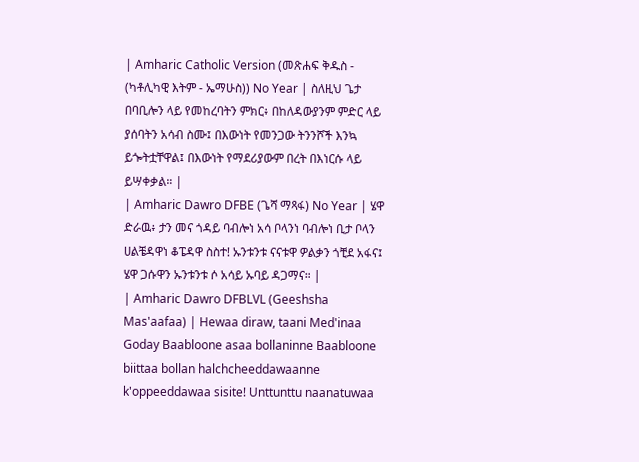| Amharic Catholic Version (መጽሐፍ ቅዱስ - (ካቶሊካዊ እትም - ኤማሁስ)) No Year | ስለዚህ ጌታ በባቢሎን ላይ የመከረባትን ምክር፥ በከለዳውያንም ምድር ላይ ያሰባትን አሳብ ስሙ፤ በእውነት የመንጋው ትንንሾች እንኳ ይጐትቷቸዋል፤ በእውነት የማደሪያውም በረት በእነርሱ ላይ ይሣቀቃል። |
| Amharic Dawro DFBE (ጌሻ ማጻፋ) No Year | ሄዋ ድራዉ፥ ታን መና ጎዳይ ባብሎነ አሳ ቦላንነ ባብሎነ ቢታ ቦላን ሀልቼዳዋነ ቆፔዳዋ ስስተ! ኡንቱንቱ ናናቱዋ ዎልቃን ጎቺደ አፋና፤ ሄዋ ጋሱዋን ኡንቱንቱ ሶ አሳይ ኡባይ ዳጋማና። |
| Amharic Dawro DFBLVL (Geeshsha Mas'aafaa) | Hewaa diraw, taani Med'inaa Goday Baabloone asaa bollaninne Baabloone biittaa bollan halchcheeddawaanne k'oppeeddawaa sisite! Unttunttu naanatuwaa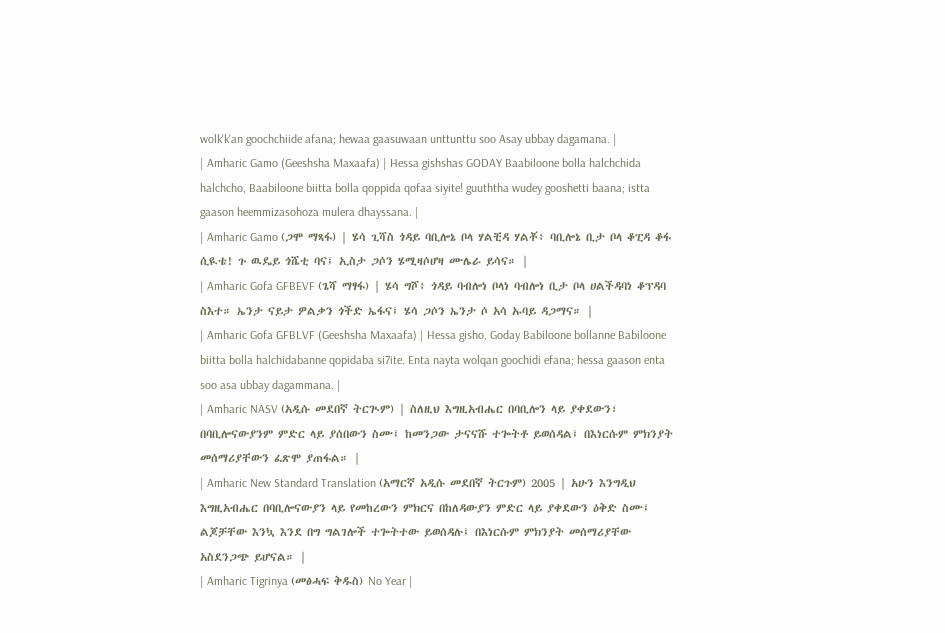wolk'k'an goochchiide afana; hewaa gaasuwaan unttunttu soo Asay ubbay dagamana. |
| Amharic Gamo (Geeshsha Maxaafa) | Hessa gishshas GODAY Baabiloone bolla halchchida halchcho, Baabiloone biitta bolla qoppida qofaa siyite! guuththa wudey gooshetti baana; istta gaason heemmizasohoza mulera dhayssana. |
| Amharic Gamo (ጋሞ ማጻፋ) | ሄሳ ጊሻስ ጎዳይ ባቢሎኔ ቦላ ሃልቺዳ ሃልቾ፥ ባቢሎኔ ቢታ ቦላ ቆፒዳ ቆፋ ሲዪቴ! ጉ ዉዴይ ጎሼቲ ባና፤ ኢስታ ጋሶን ሄሚዛሶሆዛ ሙሌራ ይሳና። |
| Amharic Gofa GFBEVF (ጌሻ ማፃፋ) | ሄሳ ግሾ፥ ጎዳይ ባብሎነ ቦላነ ባብሎነ ቢታ ቦላ ሀልችዳባነ ቆፕዳባ ስእተ። ኤንታ ናይታ ዎልቃን ጎችድ ኤፋና፤ ሄሳ ጋሶን ኤንታ ሶ አሳ ኡባይ ዳጋማና። |
| Amharic Gofa GFBLVF (Geeshsha Maxaafa) | Hessa gisho, Goday Babiloone bollanne Babiloone biitta bolla halchidabanne qopidaba si7ite. Enta nayta wolqan goochidi efana; hessa gaason enta soo asa ubbay dagammana. |
| Amharic NASV (አዲሱ መደበኛ ትርጒም) | ስለዚህ እግዚአብሔር በባቢሎን ላይ ያቀደውን፣ በባቢሎናውያንም ምድር ላይ ያሰበውን ስሙ፤ ከመንጋው ታናናሹ ተጐትቶ ይወሰዳል፤ በእነርሱም ምክንያት መሰማሪያቸውን ፈጽሞ ያጠፋል። |
| Amharic New Standard Translation (አማርኛ አዲሱ መደበኛ ትርጉም) 2005 | አሁን እንግዲህ እግዚአብሔር በባቢሎናውያን ላይ የመከረውን ምክርና በከለዳውያን ምድር ላይ ያቀደውን ዕቅድ ስሙ፤ ልጆቻቸው እንኳ እንደ በግ ግልገሎች ተጐትተው ይወሰዳሉ፤ በእነርሱም ምክንያት መሰማሪያቸው አስደንጋጭ ይሆናል። |
| Amharic Tigrinya (መፅሓፍ ቅዱስ) No Year |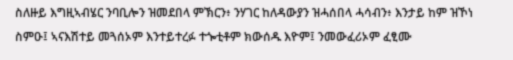ስለዙይ እግዚኣብሄር ንባቢሎን ዝመደበላ ምኽርን፥ ንሃገር ከለዳውያን ዝሓሰበላ ሓሳብን፥ እንታይ ከም ዝኾነ ስምዑ፤ ኣናእሽተይ መጓሰኦም እንተይተረፉ ተጐቲቶም ክውሰዱ እዮም፤ ንመውፈሪኦም ፈፂሙ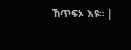ኸጥፍኦ እዩ። |